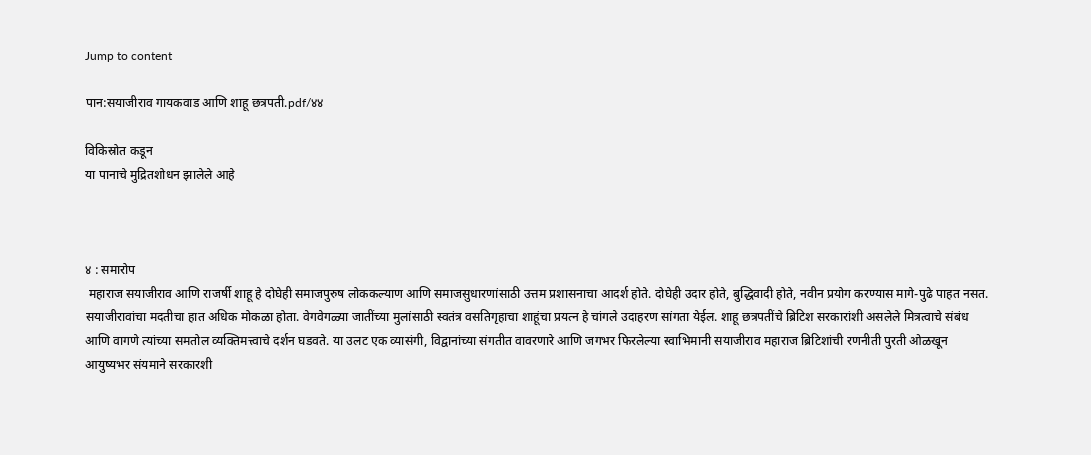Jump to content

पान:सयाजीराव गायकवाड आणि शाहू छत्रपती.pdf/४४

विकिस्रोत कडून
या पानाचे मुद्रितशोधन झालेले आहे



४ : समारोप
 महाराज सयाजीराव आणि राजर्षी शाहू हे दोघेही समाजपुरुष लोककल्याण आणि समाजसुधारणांसाठी उत्तम प्रशासनाचा आदर्श होते. दोघेही उदार होते, बुद्धिवादी होते, नवीन प्रयोग करण्यास मागे-पुढे पाहत नसत. सयाजीरावांचा मदतीचा हात अधिक मोकळा होता. वेगवेगळ्या जातींच्या मुलांसाठी स्वतंत्र वसतिगृहाचा शाहूंचा प्रयत्न हे चांगले उदाहरण सांगता येईल. शाहू छत्रपतींचे ब्रिटिश सरकारांशी असलेले मित्रत्वाचे संबंध आणि वागणे त्यांच्या समतोल व्यक्तिमत्त्वाचे दर्शन घडवते. या उलट एक व्यासंगी, विद्वानांच्या संगतीत वावरणारे आणि जगभर फिरलेल्या स्वाभिमानी सयाजीराव महाराज ब्रिटिशांची रणनीती पुरती ओळखून आयुष्यभर संयमाने सरकारशी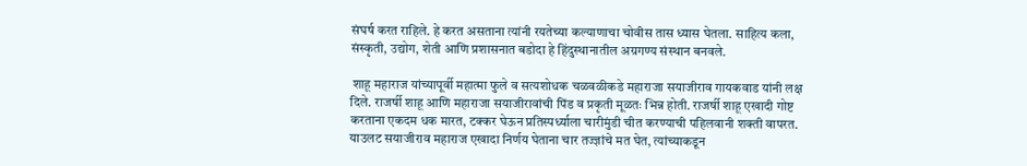संघर्ष करत राहिले. हे करत असताना त्यांनी रयतेच्या कल्याणाचा चोवीस तास ध्यास घेतला. साहित्य कला, संस्कृती, उद्योग, शेती आणि प्रशासनात बडोदा हे हिंदुस्थानातील अग्रगण्य संस्थान बनवले.

 शाहू महाराज यांच्यापूर्वी महात्मा फुले व सत्यशोधक चळवळीकडे महाराजा सयाजीराव गायकवाड यांनी लक्ष दिले. राजर्षी शाहू आणि महाराजा सयाजीरावांची पिंड व प्रकृती मूळतः भिन्न होती. राजर्षी शाहू एखादी गोष्ट करताना एकदम धक मारत, टक्कर घेऊन प्रतिस्पर्ध्याला चारीमुंडी चीत करण्याची पहिलवानी शक्ती वापरत. याउलट सयाजीराव महाराज एखादा निर्णय घेताना चार तज्ज्ञांचे मत घेत, त्यांच्याकडून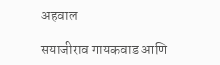अहवाल

सयाजीराव गायकवाड आणि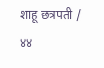शाहू छत्रपती / ४४